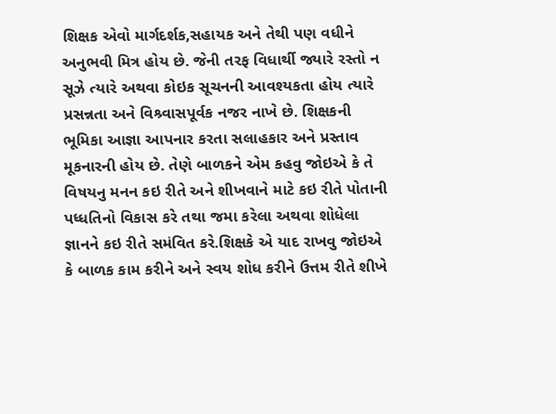શિક્ષક એવો માર્ગદર્શક,સહાયક અને તેથી પણ વધીને અનુભવી મિત્ર હોય છે. જેની તરફ વિધાર્થી જ્યારે રસ્તો ન સૂઝે ત્યારે અથવા કોઇક સૂચનની આવશ્યકતા હોય ત્યારે પ્રસન્નતા અને વિશ્ર્વાસપૂર્વક નજર નાખે છે. શિક્ષકની ભૂમિકા આજ્ઞા આપનાર કરતા સલાહકાર અને પ્રસ્તાવ મૂકનારની હોય છે. તેણે બાળકને એમ કહવુ જોઇએ કે તે વિષયનુ મનન કઇ રીતે અને શીખવાને માટે કઇ રીતે પોતાની પધ્ધતિનો વિકાસ કરે તથા જમા કરેલા અથવા શોધેલા જ્ઞાનને કઇ રીતે સમંવિત કરે.શિક્ષકે એ યાદ રાખવુ જોઇએ કે બાળક કામ કરીને અને સ્વય શોધ કરીને ઉત્તમ રીતે શીખે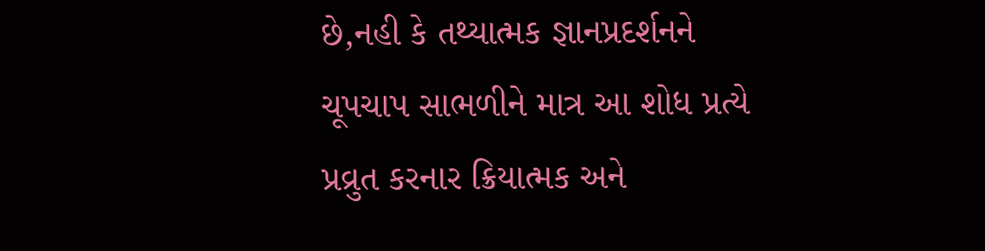છે,નહી કે તથ્યાત્મક જ્ઞાનપ્રદર્શનને ચૂપચાપ સાભળીને માત્ર આ શોધ પ્રત્યે પ્રવ્રુત કરનાર ક્રિયાત્મક અને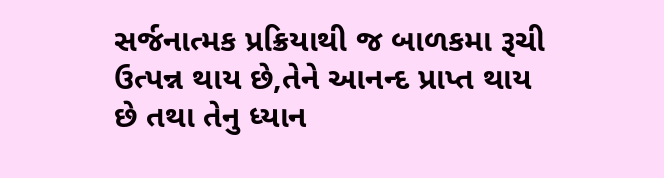સર્જનાત્મક પ્રક્રિયાથી જ બાળકમા રૂચી ઉત્પન્ન થાય છે,તેને આનન્દ પ્રાપ્ત થાય છે તથા તેનુ ધ્યાન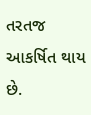તરતજ આકર્ષિત થાય છે.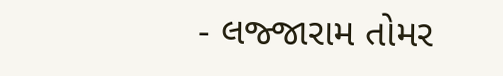- લજ્જારામ તોમર